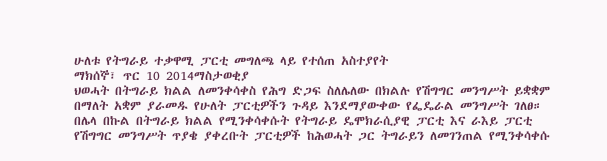ሁለቱ የትግራይ ተቃዋሚ ፓርቲ መግለጫ ላይ የተሰጠ አስተያየት
ማክሰኞ፣ ጥር 10 2014ማስታወቂያ
ህወሓት በትግራይ ክልል ለመንቀሳቀስ የሕግ ድጋፍ ስለሌለው በክልሉ የሽግግር መንግሥት ይቋቋም በማለት አቋም ያራመዱ የሁለት ፓርቲዎችን ጉዳይ እንደማያውቀው የፌዴራል መንግሥት ገለፀ። በሌላ በኩል በትግራይ ክልል የሚንቀሳቀሱት የትግራይ ዴሞክራሲያዊ ፓርቲ እና ራእይ ፓርቲ የሽግግር መንግሥት ጥያቄ ያቀረቡት ፓርቲዎች ከሕወሓት ጋር ትግራይን ለመገንጠል የሚንቀሳቀሱ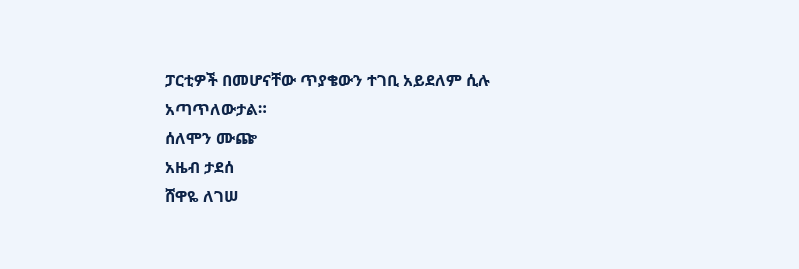ፓርቲዎች በመሆናቸው ጥያቄውን ተገቢ አይደለም ሲሉ አጣጥለውታል።
ሰለሞን ሙጬ
አዜብ ታደሰ
ሸዋዬ ለገሠ